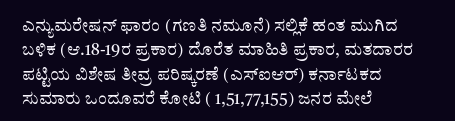ಎನ್ಯುಮರೇಷನ್ ಫಾರಂ (ಗಣತಿ ನಮೂನೆ) ಸಲ್ಲಿಕೆ ಹಂತ ಮುಗಿದ ಬಳಿಕ (ಆ.18-19ರ ಪ್ರಕಾರ) ದೊರೆತ ಮಾಹಿತಿ ಪ್ರಕಾರ, ಮತದಾರರ ಪಟ್ಟಿಯ ವಿಶೇಷ ತೀವ್ರ ಪರಿಷ್ಕರಣೆ (ಎಸ್ಐಆರ್) ಕರ್ನಾಟಕದ ಸುಮಾರು ಒಂದೂವರೆ ಕೋಟಿ ( 1,51,77,155) ಜನರ ಮೇಲೆ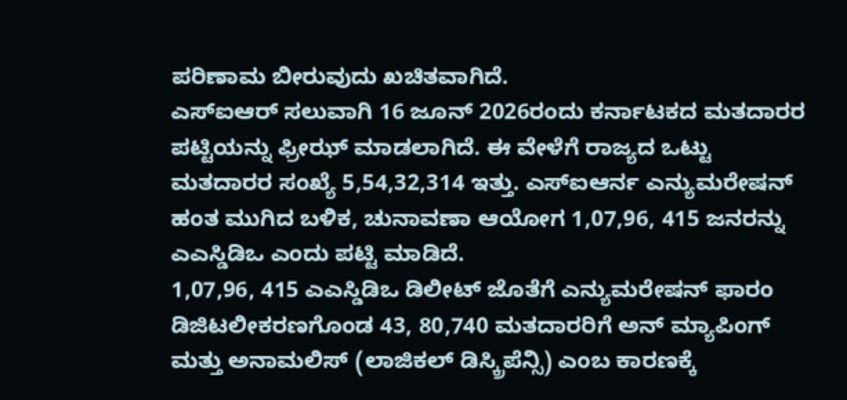ಪರಿಣಾಮ ಬೀರುವುದು ಖಚಿತವಾಗಿದೆ.
ಎಸ್ಐಆರ್ ಸಲುವಾಗಿ 16 ಜೂನ್ 2026ರಂದು ಕರ್ನಾಟಕದ ಮತದಾರರ ಪಟ್ಟಿಯನ್ನು ಫ್ರೀಝ್ ಮಾಡಲಾಗಿದೆ. ಈ ವೇಳೆಗೆ ರಾಜ್ಯದ ಒಟ್ಟು ಮತದಾರರ ಸಂಖ್ಯೆ 5,54,32,314 ಇತ್ತು. ಎಸ್ಐಆರ್ನ ಎನ್ಯುಮರೇಷನ್ ಹಂತ ಮುಗಿದ ಬಳಿಕ, ಚುನಾವಣಾ ಆಯೋಗ 1,07,96, 415 ಜನರನ್ನು ಎಎಸ್ಡಿಡಿಒ ಎಂದು ಪಟ್ಟಿ ಮಾಡಿದೆ.
1,07,96, 415 ಎಎಸ್ಡಿಡಿಒ ಡಿಲೀಟ್ ಜೊತೆಗೆ ಎನ್ಯುಮರೇಷನ್ ಫಾರಂ ಡಿಜಿಟಲೀಕರಣಗೊಂಡ 43, 80,740 ಮತದಾರರಿಗೆ ಅನ್ ಮ್ಯಾಪಿಂಗ್ ಮತ್ತು ಅನಾಮಲಿಸ್ (ಲಾಜಿಕಲ್ ಡಿಸ್ಕ್ರಿಪೆನ್ಸಿ) ಎಂಬ ಕಾರಣಕ್ಕೆ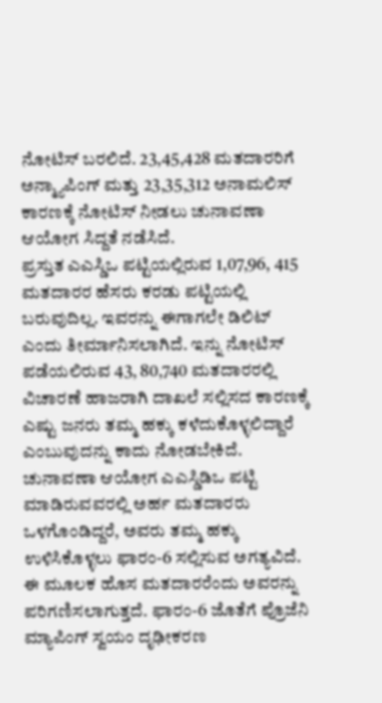ನೋಟಿಸ್ ಬರಲಿದೆ. 23,45,428 ಮತದಾರರಿಗೆ ಅನ್ಮ್ಯಾಪಿಂಗ್ ಮತ್ತು 23,35,312 ಅನಾಮಲಿಸ್ ಕಾರಣಕ್ಕೆ ನೋಟಿಸ್ ನೀಡಲು ಚುನಾವಣಾ ಆಯೋಗ ಸಿದ್ದತೆ ನಡೆಸಿದೆ.
ಪ್ರಸ್ತುತ ಎಎಸ್ಡಿಒ ಪಟ್ಟಿಯಲ್ಲಿರುವ 1,07,96, 415 ಮತದಾರರ ಹೆಸರು ಕರಡು ಪಟ್ಟಿಯಲ್ಲಿ ಬರುವುದಿಲ್ಲ. ಇವರನ್ನು ಈಗಾಗಲೇ ಡಿಲಿಟ್ ಎಂದು ತೀರ್ಮಾನಿಸಲಾಗಿದೆ. ಇನ್ನು ನೋಟಿಸ್ ಪಡೆಯಲಿರುವ 43, 80,740 ಮತದಾರರಲ್ಲಿ ವಿಚಾರಣೆ ಹಾಜರಾಗಿ ದಾಖಲೆ ಸಲ್ಲಿಸದ ಕಾರಣಕ್ಕೆ ಎಷ್ಟು ಜನರು ತಮ್ಮ ಹಕ್ಕು ಕಳೆದುಕೊಳ್ಳಲಿದ್ದಾರೆ ಎಂಬುವುದನ್ನು ಕಾದು ನೋಡಬೇಕಿದೆ.
ಚುನಾವಣಾ ಆಯೋಗ ಎಎಸ್ಡಿಡಿಒ ಪಟ್ಟಿ ಮಾಡಿರುವವರಲ್ಲಿ ಅರ್ಹ ಮತದಾರರು ಒಳಗೊಂಡಿದ್ದರೆ, ಅವರು ತಮ್ಮ ಹಕ್ಕು ಉಳಿಸಿಕೊಳ್ಳಲು ಫಾರಂ-6 ಸಲ್ಲಿಸುವ ಅಗತ್ಯವಿದೆ. ಈ ಮೂಲಕ ಹೊಸ ಮತದಾರರೆಂದು ಅವರನ್ನು ಪರಿಗಣಿಸಲಾಗುತ್ತದೆ. ಫಾರಂ-6 ಜೊತೆಗೆ ಪ್ರೊಜೆನಿ ಮ್ಯಾಪಿಂಗ್ ಸ್ವಯಂ ದೃಢೀಕರಣ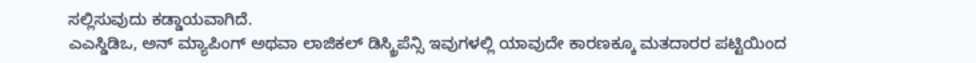ಸಲ್ಲಿಸುವುದು ಕಡ್ಡಾಯವಾಗಿದೆ.
ಎಎಸ್ಡಿಡಿಒ, ಅನ್ ಮ್ಯಾಪಿಂಗ್ ಅಥವಾ ಲಾಜಿಕಲ್ ಡಿಸ್ಕ್ರಿಪೆನ್ಸಿ ಇವುಗಳಲ್ಲಿ ಯಾವುದೇ ಕಾರಣಕ್ಕೂ ಮತದಾರರ ಪಟ್ಟಿಯಿಂದ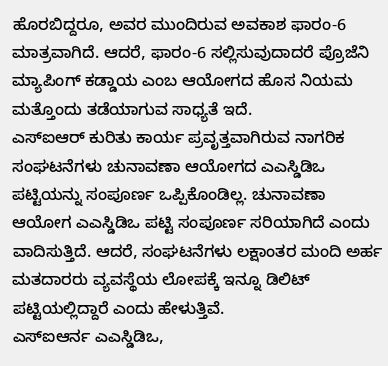ಹೊರಬಿದ್ದರೂ, ಅವರ ಮುಂದಿರುವ ಅವಕಾಶ ಫಾರಂ-6 ಮಾತ್ರವಾಗಿದೆ. ಆದರೆ, ಫಾರಂ-6 ಸಲ್ಲಿಸುವುದಾದರೆ ಪ್ರೊಜೆನಿ ಮ್ಯಾಪಿಂಗ್ ಕಡ್ಡಾಯ ಎಂಬ ಆಯೋಗದ ಹೊಸ ನಿಯಮ ಮತ್ತೊಂದು ತಡೆಯಾಗುವ ಸಾಧ್ಯತೆ ಇದೆ.
ಎಸ್ಐಆರ್ ಕುರಿತು ಕಾರ್ಯ ಪ್ರವೃತ್ತವಾಗಿರುವ ನಾಗರಿಕ ಸಂಘಟನೆಗಳು ಚುನಾವಣಾ ಆಯೋಗದ ಎಎಸ್ಡಿಡಿಒ ಪಟ್ಟಿಯನ್ನು ಸಂಪೂರ್ಣ ಒಪ್ಪಿಕೊಂಡಿಲ್ಲ. ಚುನಾವಣಾ ಆಯೋಗ ಎಎಸ್ಡಿಡಿಒ ಪಟ್ಟಿ ಸಂಪೂರ್ಣ ಸರಿಯಾಗಿದೆ ಎಂದು ವಾದಿಸುತ್ತಿದೆ. ಆದರೆ, ಸಂಘಟನೆಗಳು ಲಕ್ಷಾಂತರ ಮಂದಿ ಅರ್ಹ ಮತದಾರರು ವ್ಯವಸ್ಥೆಯ ಲೋಪಕ್ಕೆ ಇನ್ನೂ ಡಿಲಿಟ್ ಪಟ್ಟಿಯಲ್ಲಿದ್ದಾರೆ ಎಂದು ಹೇಳುತ್ತಿವೆ.
ಎಸ್ಐಆರ್ನ ಎಎಸ್ಡಿಡಿಒ,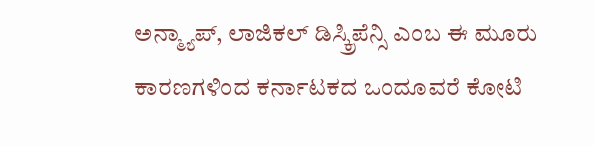ಅನ್ಮ್ಯಾಪ್, ಲಾಜಿಕಲ್ ಡಿಸ್ಕ್ರಿಪೆನ್ಸಿ ಎಂಬ ಈ ಮೂರು ಕಾರಣಗಳಿಂದ ಕರ್ನಾಟಕದ ಒಂದೂವರೆ ಕೋಟಿ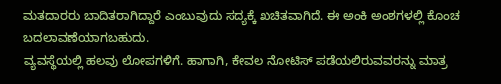ಮತದಾರರು ಬಾದಿತರಾಗಿದ್ದಾರೆ ಎಂಬುವುದು ಸದ್ಯಕ್ಕೆ ಖಚಿತವಾಗಿದೆ. ಈ ಅಂಕಿ ಅಂಶಗಳಲ್ಲಿ ಕೊಂಚ ಬದಲಾವಣೆಯಾಗಬಹುದು.
ವ್ಯವಸ್ಥೆಯಲ್ಲಿ ಹಲವು ಲೋಪಗಳಿಗೆ. ಹಾಗಾಗಿ, ಕೇವಲ ನೋಟಿಸ್ ಪಡೆಯಲಿರುವವರನ್ನು ಮಾತ್ರ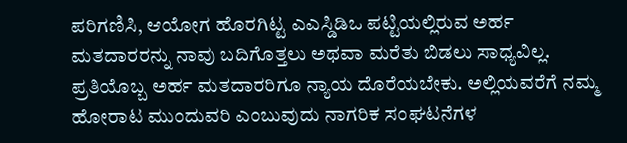ಪರಿಗಣಿಸಿ, ಆಯೋಗ ಹೊರಗಿಟ್ಟ ಎಎಸ್ಡಿಡಿಒ ಪಟ್ಟಿಯಲ್ಲಿರುವ ಅರ್ಹ ಮತದಾರರನ್ನು ನಾವು ಬದಿಗೊತ್ತಲು ಅಥವಾ ಮರೆತು ಬಿಡಲು ಸಾಧ್ಯವಿಲ್ಲ. ಪ್ರತಿಯೊಬ್ಬ ಅರ್ಹ ಮತದಾರರಿಗೂ ನ್ಯಾಯ ದೊರೆಯಬೇಕು. ಅಲ್ಲಿಯವರೆಗೆ ನಮ್ಮ ಹೋರಾಟ ಮುಂದುವರಿ ಎಂಬುವುದು ನಾಗರಿಕ ಸಂಘಟನೆಗಳ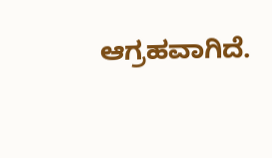ಆಗ್ರಹವಾಗಿದೆ.